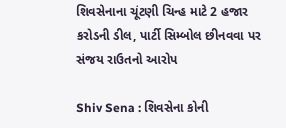શિવસેનાના ચૂંટણી ચિન્હ માટે 2 હજાર કરોડની ડીલ, પાર્ટી સિમ્બોલ છીનવવા પર સંજય રાઉતનો આરોપ

Shiv Sena : શિવસેના કોની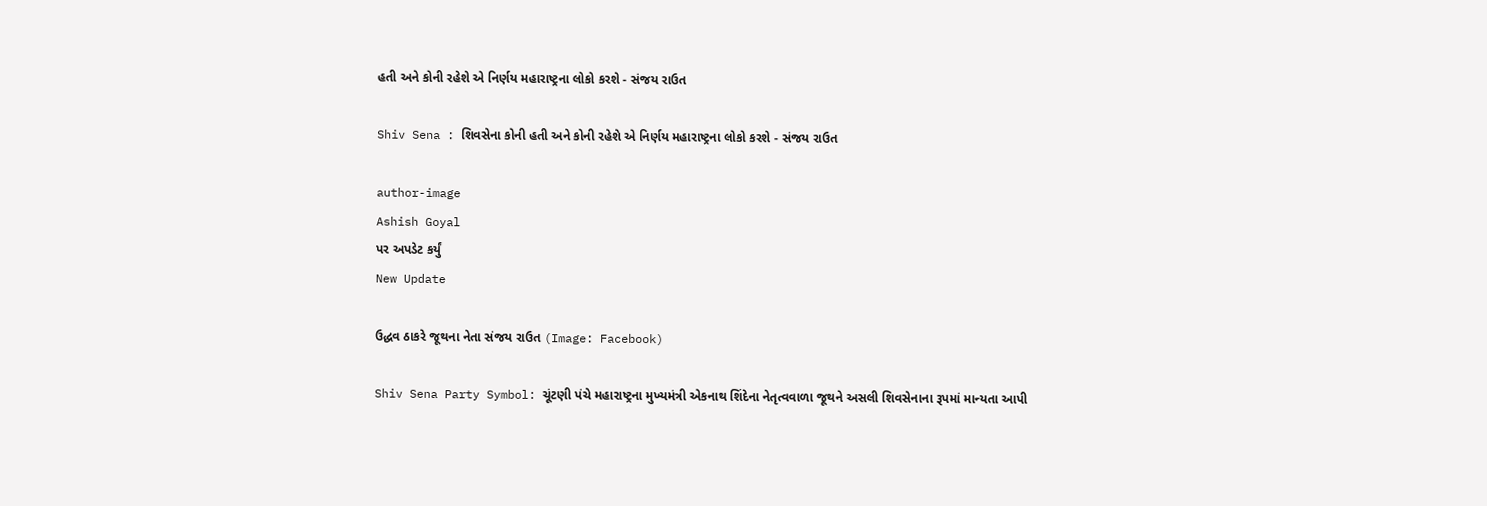હતી અને કોની રહેશે એ નિર્ણય મહારાષ્ટ્રના લોકો કરશે - સંજય રાઉત

Shiv Sena : શિવસેના કોની હતી અને કોની રહેશે એ નિર્ણય મહારાષ્ટ્રના લોકો કરશે - સંજય રાઉત

author-image
Ashish Goyal
પર અપડેટ કર્યું
New Update

ઉદ્ધવ ઠાકરે જૂથના નેતા સંજય રાઉત (Image: Facebook)

Shiv Sena Party Symbol: ચૂંટણી પંચે મહારાષ્ટ્રના મુખ્યમંત્રી એકનાથ શિંદેના નેતૃત્વવાળા જૂથને અસલી શિવસેનાના રૂપમાં માન્યતા આપી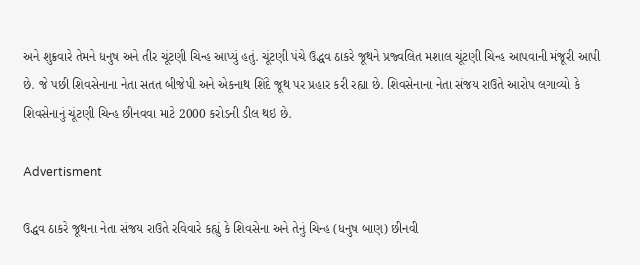અને શુક્રવારે તેમને ધનુષ અને તીર ચૂંટણી ચિન્હ આપ્યું હતું. ચૂંટણી પંચે ઉદ્ધવ ઠાકરે જૂથને પ્રજ્વલિત મશાલ ચૂંટણી ચિન્હ આપવાની મંજૂરી આપી છે. જે પછી શિવસેનાના નેતા સતત બીજેપી અને એકનાથ શિંદે જૂથ પર પ્રહાર કરી રહ્યા છે. શિવસેનાના નેતા સંજય રાઉતે આરોપ લગાવ્યો કે શિવસેનાનું ચૂંટણી ચિન્હ છીનવવા માટે 2000 કરોડની ડીલ થઇ છે.

Advertisment

ઉદ્ધવ ઠાકરે જૂથના નેતા સંજય રાઉતે રવિવારે કહ્યું કે શિવસેના અને તેનું ચિન્હ (ધનુષ બાણ) છીનવી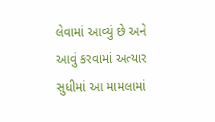લેવામાં આવ્યું છે અને આવું કરવામાં અત્યાર સુધીમાં આ મામલામાં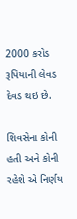2000 કરોડ રૂપિયાની લેવડ દેવડ થઇ છે.

શિવસેના કોની હતી અને કોની રહેશે એ નિર્ણય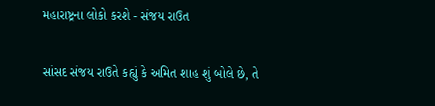મહારાષ્ટ્રના લોકો કરશે - સંજય રાઉત

સાંસદ સંજય રાઉતે કહ્યું કે અમિત શાહ શું બોલે છે, તે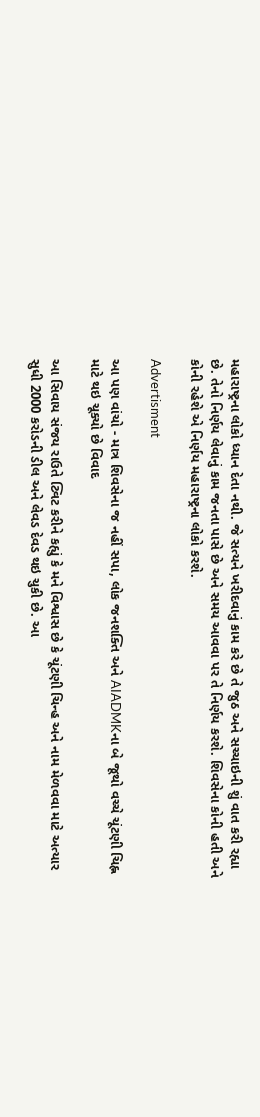મહારાષ્ટ્રના લોકો ધ્યાન દેતા નથી. જે સત્યને ખરીદવાનું કામ કરે છે તે જુઠ અને સચ્ચાઇની શું વાત કરી રહ્યા છે. તેનો નિર્ણય લેવાનું કામ જનતા પાસે છે અને સમય આવવા પર તે નિર્ણય કરશે. શિવસેના કોની હતી અને કોની રહેશે એ નિર્ણય મહારાષ્ટ્રના લોકો કરશે.

Advertisment

આ પણ વાંચો - માત્ર શિવસેના જ નહીં સપા, લોક જનશક્તિ અને AIADMKના બે જૂથો વચ્ચે ચૂંટણી ચિહ્ન માટે થઇ ચૂક્યો છે વિવાદ

આ સિવાય સંજય રાઉતે ટ્વિટ કરીને કહ્યું કે મને વિશ્વાસ છે કે ચૂંટણી ચિન્હ અને નામ મેળવવા માટે અત્યાર સુધી 2000 કરોડની ડીલ અને લેવડ દેવડ થઇ ચુકી છે. આ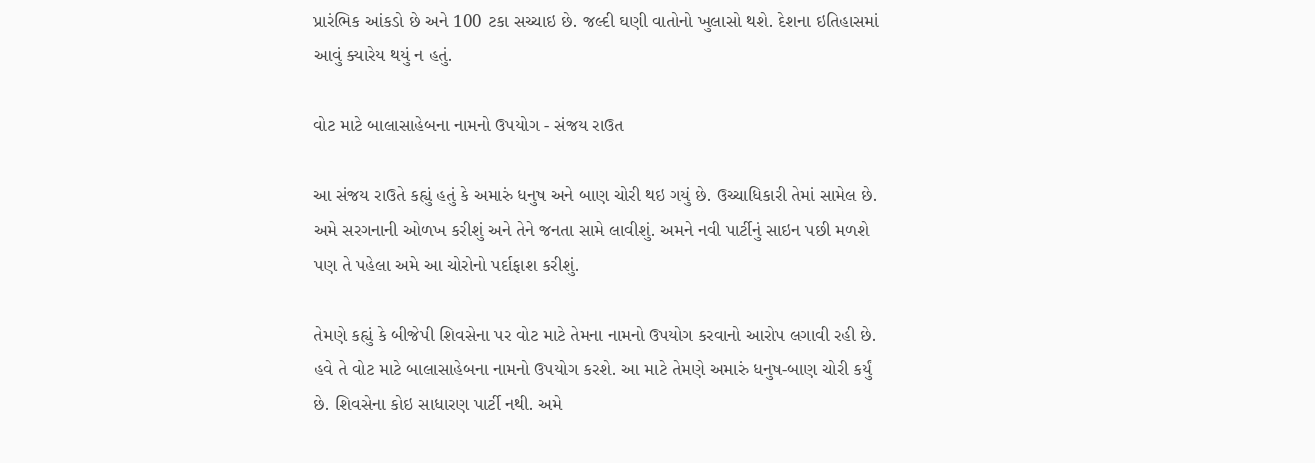પ્રારંભિક આંકડો છે અને 100 ટકા સચ્ચાઇ છે. જલ્દી ઘણી વાતોનો ખુલાસો થશે. દેશના ઇતિહાસમાં આવું ક્યારેય થયું ન હતું.

વોટ માટે બાલાસાહેબના નામનો ઉપયોગ - સંજય રાઉત

આ સંજય રાઉતે કહ્યું હતું કે અમારું ધનુષ અને બાણ ચોરી થઇ ગયું છે. ઉચ્ચાધિકારી તેમાં સામેલ છે. અમે સરગનાની ઓળખ કરીશું અને તેને જનતા સામે લાવીશું. અમને નવી પાર્ટીનું સાઇન પછી મળશે પણ તે પહેલા અમે આ ચોરોનો પર્દાફાશ કરીશું.

તેમણે કહ્યું કે બીજેપી શિવસેના પર વોટ માટે તેમના નામનો ઉપયોગ કરવાનો આરોપ લગાવી રહી છે. હવે તે વોટ માટે બાલાસાહેબના નામનો ઉપયોગ કરશે. આ માટે તેમણે અમારું ધનુષ-બાણ ચોરી કર્યું છે. શિવસેના કોઇ સાધારણ પાર્ટી નથી. અમે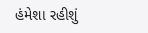હંમેશા રહીશું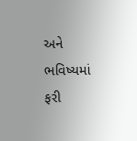અને ભવિષ્યમાં ફરી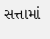સત્તામાં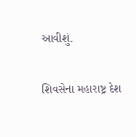આવીશું.

શિવસેના મહારાષ્ટ્ર દેશ